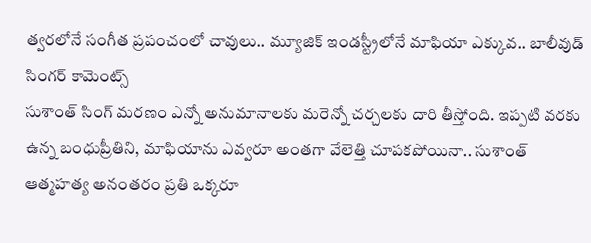త్వరలోనే సంగీత ప్రపంచంలో చావులు.. మ్యూజిక్ ఇండస్ట్రీలోనే మాఫియా ఎక్కువ.. బాలీవుడ్ సింగర్ కామెంట్స్
సుశాంత్ సింగ్ మరణం ఎన్నో అనుమానాలకు మరెన్నో చర్చలకు దారి తీస్తోంది. ఇప్పటి వరకు ఉన్న బంధుప్రీతిని, మాఫియాను ఎవ్వరూ అంతగా వేలెత్తి చూపకపోయినా.. సుశాంత్ ఆత్మహత్య అనంతరం ప్రతి ఒక్కరూ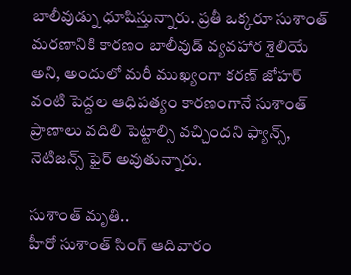బాలీవుడ్ను ధూషిస్తున్నారు. ప్రతీ ఒక్కరూ సుశాంత్ మరణానికి కారణం బాలీవుడ్ వ్యవహార శైలియే అని, అందులో మరీ ముఖ్యంగా కరణ్ జోహర్ వంటి పెద్దల ఆధిపత్యం కారణంగానే సుశాంత్ ప్రాణాలు వదిలి పెట్టాల్సి వచ్చిందని ఫ్యాన్స్, నెటిజన్స్ ఫైర్ అవుతున్నారు.

సుశాంత్ మృతి..
హీరో సుశాంత్ సింగ్ ఆదివారం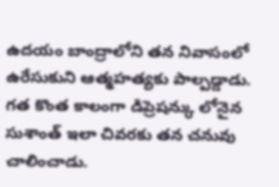ఉదయం బాంద్రాలోని తన నివాసంలో ఉరేసుకుని ఆత్మహత్యకు పాల్పడ్డాడు. గత కొంత కాలంగా డిప్రెషన్కు లోనైన సుశాంత్ ఇలా చివరకు తన చనువు చాలించాడు.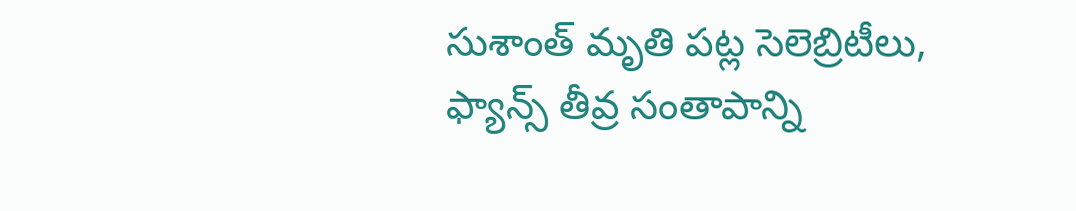సుశాంత్ మృతి పట్ల సెలెబ్రిటీలు, ఫ్యాన్స్ తీవ్ర సంతాపాన్ని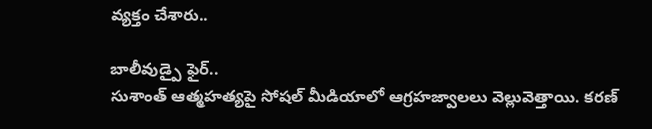వ్యక్తం చేశారు..

బాలీవుడ్పై ఫైర్..
సుశాంత్ ఆత్మహత్యపై సోషల్ మీడియాలో ఆగ్రహజ్వాలలు వెల్లువెత్తాయి. కరణ్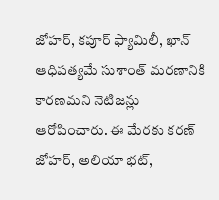జోహర్, కపూర్ ఫ్యామిలీ, ఖాన్ ఆధిపత్యమే సుశాంత్ మరణానికి కారణమని నెటిజన్లు ఆరోపించారు. ఈ మేరకు కరణ్ జోహర్, అలియా భట్,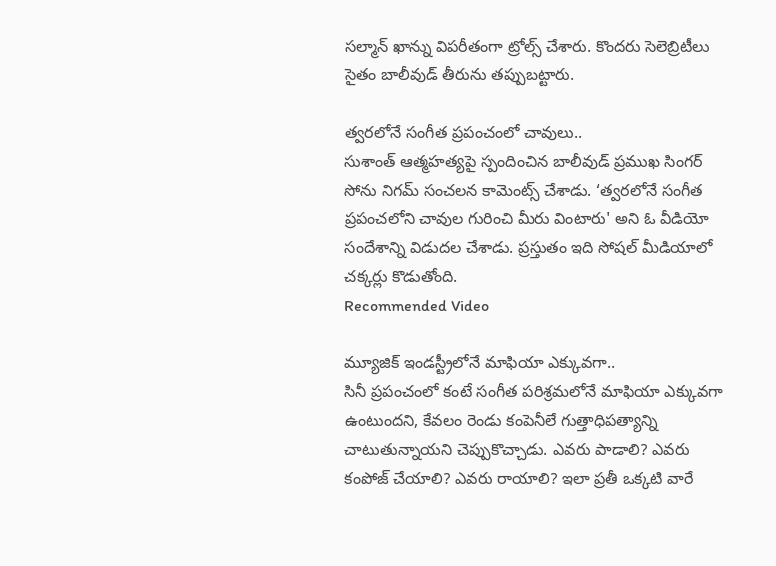సల్మాన్ ఖాన్ను విపరీతంగా ట్రోల్స్ చేశారు. కొందరు సెలెబ్రిటీలు సైతం బాలీవుడ్ తీరును తప్పుబట్టారు.

త్వరలోనే సంగీత ప్రపంచంలో చావులు..
సుశాంత్ ఆత్మహత్యపై స్పందించిన బాలీవుడ్ ప్రముఖ సింగర్ సోను నిగమ్ సంచలన కామెంట్స్ చేశాడు. ‘త్వరలోనే సంగీత ప్రపంచలోని చావుల గురించి మీరు వింటారు' అని ఓ వీడియో సందేశాన్ని విడుదల చేశాడు. ప్రస్తుతం ఇది సోషల్ మీడియాలో చక్కర్లు కొడుతోంది.
Recommended Video

మ్యూజిక్ ఇండస్ట్రీలోనే మాఫియా ఎక్కువగా..
సినీ ప్రపంచంలో కంటే సంగీత పరిశ్రమలోనే మాఫియా ఎక్కువగా ఉంటుందని, కేవలం రెండు కంపెనీలే గుత్తాధిపత్యాన్ని చాటుతున్నాయని చెప్పుకొచ్చాడు. ఎవరు పాడాలి? ఎవరు కంపోజ్ చేయాలి? ఎవరు రాయాలి? ఇలా ప్రతీ ఒక్కటి వారే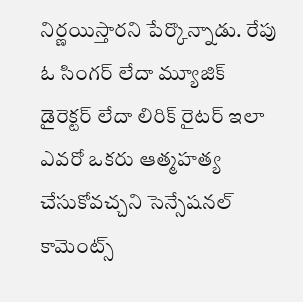నిర్ణయిస్తారని పేర్కొన్నాడు. రేపు ఓ సింగర్ లేదా మ్యూజిక్ డైరెక్టర్ లేదా లిరిక్ రైటర్ ఇలా ఎవరో ఒకరు ఆత్మహత్య చేసుకోవచ్చని సెన్సేషనల్ కామెంట్స్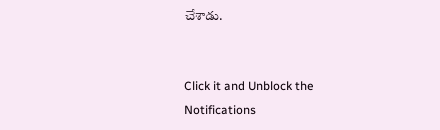చేశాడు.


Click it and Unblock the Notifications